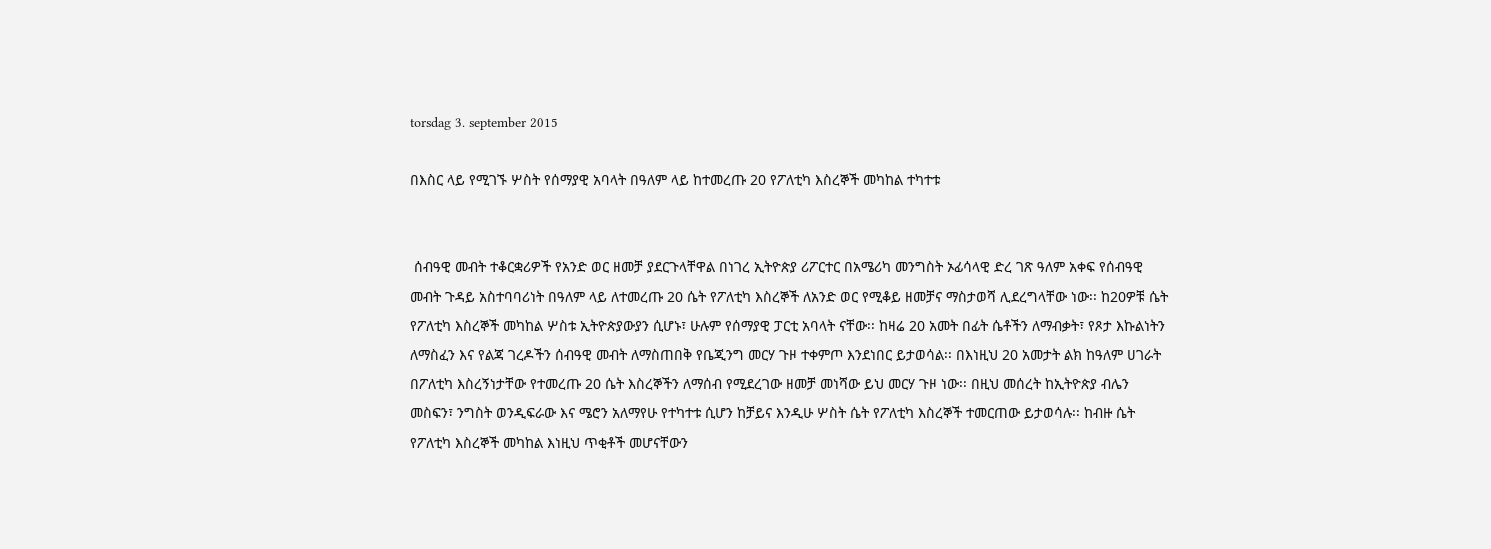torsdag 3. september 2015

በእስር ላይ የሚገኙ ሦስት የሰማያዊ አባላት በዓለም ላይ ከተመረጡ 20 የፖለቲካ እስረኞች መካከል ተካተቱ


 ሰብዓዊ መብት ተቆርቋሪዎች የአንድ ወር ዘመቻ ያደርጉላቸዋል በነገረ ኢትዮጵያ ሪፖርተር በአሜሪካ መንግስት ኦፊሳላዊ ድረ ገጽ ዓለም አቀፍ የሰብዓዊ መብት ጉዳይ አስተባባሪነት በዓለም ላይ ለተመረጡ 20 ሴት የፖለቲካ እስረኞች ለአንድ ወር የሚቆይ ዘመቻና ማስታወሻ ሊደረግላቸው ነው፡፡ ከ20ዎቹ ሴት የፖለቲካ እስረኞች መካከል ሦስቱ ኢትዮጵያውያን ሲሆኑ፣ ሁሉም የሰማያዊ ፓርቲ አባላት ናቸው፡፡ ከዛሬ 20 አመት በፊት ሴቶችን ለማብቃት፣ የጾታ እኩልነትን ለማስፈን እና የልጃ ገረዶችን ሰብዓዊ መብት ለማስጠበቅ የቤጂንግ መርሃ ጉዞ ተቀምጦ እንደነበር ይታወሳል፡፡ በእነዚህ 20 አመታት ልክ ከዓለም ሀገራት በፖለቲካ እስረኝነታቸው የተመረጡ 20 ሴት እስረኞችን ለማሰብ የሚደረገው ዘመቻ መነሻው ይህ መርሃ ጉዞ ነው፡፡ በዚህ መሰረት ከኢትዮጵያ ብሌን መስፍን፣ ንግስት ወንዲፍራው እና ሜሮን አለማየሁ የተካተቱ ሲሆን ከቻይና እንዲሁ ሦስት ሴት የፖለቲካ እስረኞች ተመርጠው ይታወሳሉ፡፡ ከብዙ ሴት የፖለቲካ እስረኞች መካከል እነዚህ ጥቂቶች መሆናቸውን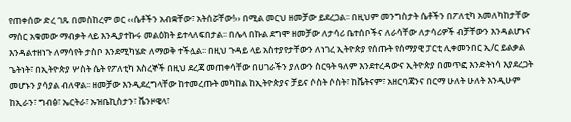የጠቀሰው ድረ ገጹ በመስከረም ወር ‹‹ሴቶችን አብቋቸው፣ አትሰሯቸው!›› በሚል መርህ ዘመቻው ይደረጋል፡፡ በዚህም መንግስታት ሴቶችን በፖለቲካ አመለካከታቸው ማሰር አቁመው ማብቃት ላይ እንዲያተኩሩ መልዕክት ይተላለፍበታል፡፡ በሌላ በኩል ደግሞ ዘመቻው ለታሳሪ ቤተሰቦችና ለራሳቸው ለታሳሪዎች ብቻቸውን እንዳልሆኑና እንዳልተዘነጉ ለማሳየት ታስቦ እንደሚካሄድ ለማወቅ ተችሏል፡፡ በዚህ ጉዳይ ላይ አስተያየታቸውን ለነገረ ኢትዮጵያ የሰጡት የሰማያዊ ፓርቲ ሊቀመንበር ኢ/ር ይልቃል ጌትነት፣ በኢትዮጵያ ሦስት ሴት የፖለቲካ እስረኞች በዚህ ደረጃ መጠቀሳቸው በሀገራችን ያለውን ስርዓት ዓለም እንደተረዳውና ኢትዮጵያ በመጥፎ እንድትነሳ እያደረጋት መሆኑን ያሳያል ብለዋል፡፡ ዘመቻው እንዲደረግላቸው ከተመረጡት መካከል ከኢትዮጵያና ቻይና ሶስት ሶስት፣ ከቬትናም፣ አዘርባጃንና በርማ ሁለት ሁለት እንዲሁም ከኢራን፣ ግብፅ፣ ኤርትራ፣ ኡዝቤኪስታን፣ ቬንዞዌላ፣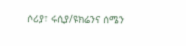ሶሪያ፣ ሩሲያ/ዩክሬንና ሰሜን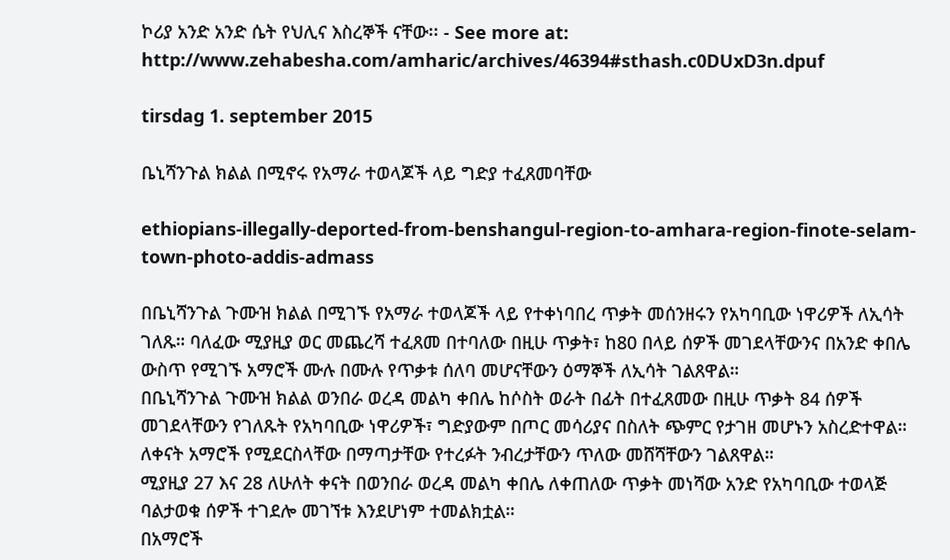ኮሪያ አንድ አንድ ሴት የህሊና እስረኞች ናቸው፡፡ - See more at:
http://www.zehabesha.com/amharic/archives/46394#sthash.c0DUxD3n.dpuf

tirsdag 1. september 2015

ቤኒሻንጉል ክልል በሚኖሩ የአማራ ተወላጆች ላይ ግድያ ተፈጸመባቸው

ethiopians-illegally-deported-from-benshangul-region-to-amhara-region-finote-selam-town-photo-addis-admass

በቤኒሻንጉል ጉሙዝ ክልል በሚገኙ የአማራ ተወላጆች ላይ የተቀነባበረ ጥቃት መሰንዘሩን የአካባቢው ነዋሪዎች ለኢሳት ገለጹ። ባለፈው ሚያዚያ ወር መጨረሻ ተፈጸመ በተባለው በዚሁ ጥቃት፣ ከ80 በላይ ሰዎች መገደላቸውንና በአንድ ቀበሌ ውስጥ የሚገኙ አማሮች ሙሉ በሙሉ የጥቃቱ ሰለባ መሆናቸውን ዕማኞች ለኢሳት ገልጸዋል።
በቤኒሻንጉል ጉሙዝ ክልል ወንበራ ወረዳ መልካ ቀበሌ ከሶስት ወራት በፊት በተፈጸመው በዚሁ ጥቃት 84 ሰዎች መገደላቸውን የገለጹት የአካባቢው ነዋሪዎች፣ ግድያውም በጦር መሳሪያና በስለት ጭምር የታገዘ መሆኑን አስረድተዋል። ለቀናት አማሮች የሚደርስላቸው በማጣታቸው የተረፉት ንብረታቸውን ጥለው መሸሻቸውን ገልጸዋል።
ሚያዚያ 27 እና 28 ለሁለት ቀናት በወንበራ ወረዳ መልካ ቀበሌ ለቀጠለው ጥቃት መነሻው አንድ የአካባቢው ተወላጅ ባልታወቁ ሰዎች ተገደሎ መገኘቱ እንደሆነም ተመልክቷል።
በአማሮች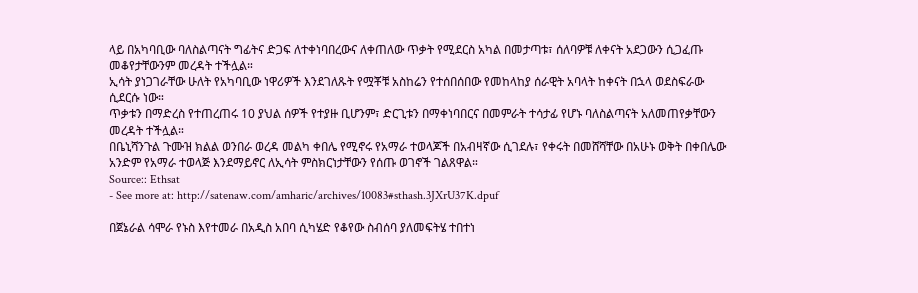ላይ በአካባቢው ባለስልጣናት ግፊትና ድጋፍ ለተቀነባበረውና ለቀጠለው ጥቃት የሚደርስ አካል በመታጣቱ፣ ሰለባዎቹ ለቀናት አደጋውን ሲጋፈጡ መቆየታቸውንም መረዳት ተችሏል።
ኢሳት ያነጋገራቸው ሁለት የአካባቢው ነዋሪዎች እንደገለጹት የሟቾቹ አስከሬን የተሰበሰበው የመከላከያ ሰራዊት አባላት ከቀናት በኋላ ወደስፍራው ሲደርሱ ነው።
ጥቃቱን በማድረስ የተጠረጠሩ 10 ያህል ሰዎች የተያዙ ቢሆንም፣ ድርጊቱን በማቀነባበርና በመምራት ተሳታፊ የሆኑ ባለስልጣናት አለመጠየቃቸውን መረዳት ተችሏል።
በቤኒሻንጉል ጉሙዝ ክልል ወንበራ ወረዳ መልካ ቀበሌ የሚኖሩ የአማራ ተወላጆች በአብዛኛው ሲገደሉ፣ የቀሩት በመሸሻቸው በአሁኑ ወቅት በቀበሌው አንድም የአማራ ተወላጅ እንደማይኖር ለኢሳት ምስክርነታቸውን የሰጡ ወገኖች ገልጸዋል።
Source:: Ethsat
- See more at: http://satenaw.com/amharic/archives/10083#sthash.3JXrU37K.dpuf

በጀኔራል ሳሞራ የኑስ እየተመራ በአዲስ አበባ ሲካሄድ የቆየው ስብሰባ ያለመፍትሄ ተበተነ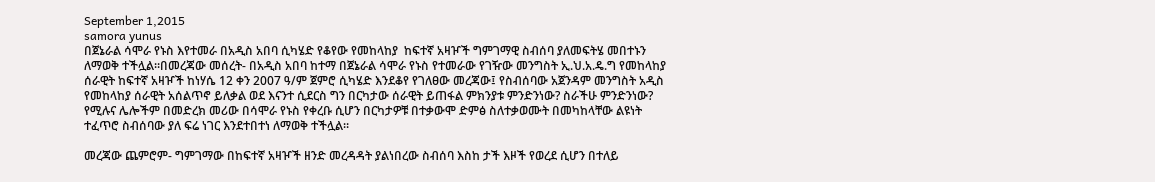September 1,2015
samora yunus
በጀኔራል ሳሞራ የኑስ እየተመራ በአዲስ አበባ ሲካሄድ የቆየው የመከላከያ  ከፍተኛ አዛዦች ግምገማዊ ስብሰባ ያለመፍትሄ መበተኑን ለማወቅ ተችሏል።በመረጃው መሰረት- በአዲስ አበባ ከተማ በጀኔራል ሳሞራ የኑስ የተመራው የገዥው መንግስት ኢ.ህ.አ.ዴ.ግ የመከላከያ ሰራዊት ከፍተኛ አዛዦች ከነሃሴ 12 ቀን 2007 ዓ/ም ጀምሮ ሲካሄድ እንደቆየ የገለፀው መረጃው፤ የስብሰባው አጀንዳም መንግስት አዲስ የመከላከያ ሰራዊት አሰልጥኖ ይለቃል ወደ እናንተ ሲደርስ ግን በርካታው ሰራዊት ይጠፋል ምክንያቱ ምንድንነው? ስራችሁ ምንድንነው? የሚሉና ሌሎችም በመድረክ መሪው በሳሞራ የኑስ የቀረቡ ሲሆን በርካታዎቹ በተቃውሞ ድምፅ ስለተቃወሙት በመካከላቸው ልዩነት ተፈጥሮ ስብሰባው ያለ ፍሬ ነገር እንደተበተነ ለማወቅ ተችሏል።

መረጃው ጨምሮም- ግምገማው በከፍተኛ አዛዦች ዘንድ መረዳዳት ያልነበረው ስብሰባ እስከ ታች እዞች የወረደ ሲሆን በተለይ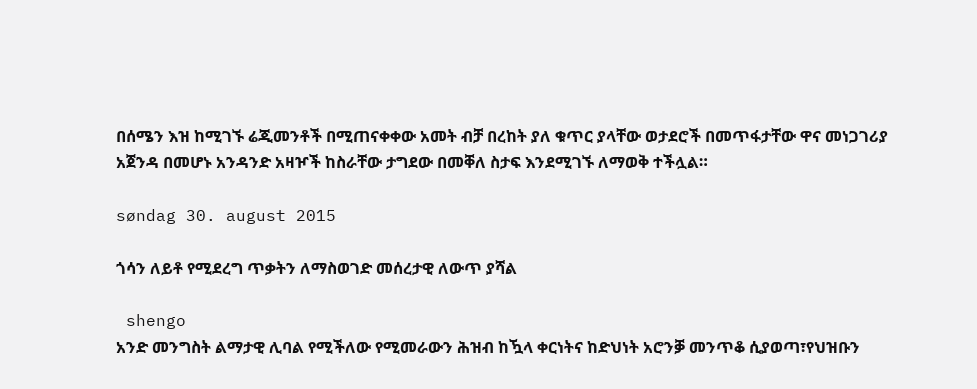በሰሜን እዝ ከሚገኙ ሬጂመንቶች በሚጠናቀቀው አመት ብቻ በረከት ያለ ቁጥር ያላቸው ወታደሮች በመጥፋታቸው ዋና መነጋገሪያ አጀንዳ በመሆኑ አንዳንድ አዛዦች ከስራቸው ታግደው በመቐለ ስታፍ እንደሚገኙ ለማወቅ ተችሏል።

søndag 30. august 2015

ጎሳን ለይቶ የሚደረግ ጥቃትን ለማስወገድ መሰረታዊ ለውጥ ያሻል

 shengo
አንድ መንግስት ልማታዊ ሊባል የሚችለው የሚመራውን ሕዝብ ከዃላ ቀርነትና ከድህነት አሮንቓ መንጥቆ ሲያወጣ፣የህዝቡን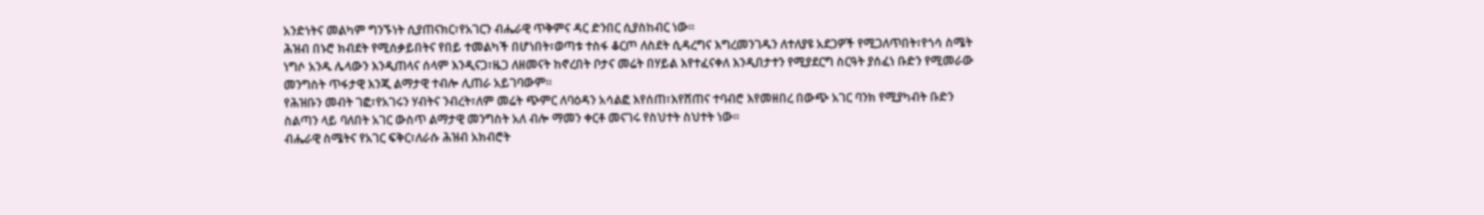አንድነትና መልካም ግንኙነት ሲያጠናክር፣የአገርን ብሔራዊ ጥቅምና ዳር ድንበር ሲያስከብር ነው።
ሕዝብ በኑሮ ክብደት የሚሰቃይበትና የበይ ተመልካች በሆነበት፣ወጣቱ ተስፋ ቆርጦ ለስደት ሲዳረግና እግረመንገዱን ለተለያዩ አደጋዎች የሚጋለጥበት፣የጎሳ ስሜት ነግሶ አንዱ ሌላውን እንዲጠላና ሰላም እንዲናጋ፣ዜጋ ለዘመናት ከኖረበት ቦታና መሬት በሃይል እየተፈናቀለ እንዲበታተን የሚያደርግ ስርዓት ያሰፈነ ቡድን የሚመራው መንግስት ጥፋታዊ እንጂ ልማታዊ ተብሎ ሊጠራ አይገባውም።
የሕዝቡን መብት ገፎ፣የአገሩን ሃብትና ንብረት፣ለም መሬት ጭምር ለባዕዳን አሳልፎ እየሰጠ፣እየሸጠና ተባብሮ እየመዘበረ በውጭ አገር ባንክ የሚያካብት ቡድን ስልጣን ላይ ባለበት አገር ውስጥ ልማታዊ መንግስት አለ ብሎ ማመን ቀርቶ መናገሩ የስህተት ስህተት ነው።
ብሔራዊ ስሜትና የአገር ፍቅር፣ለራሱ ሕዝብ አክብሮት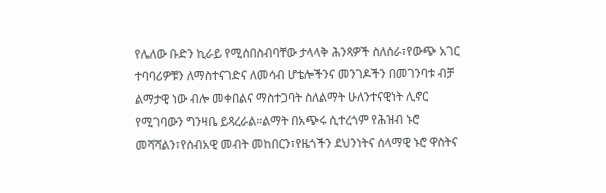የሌለው ቡድን ኪራይ የሚሰበስብባቸው ታላላቅ ሕንጻዎች ስለሰራ፣የውጭ አገር ተባባሪዎቹን ለማስተናገድና ለመሳብ ሆቴሎችንና መንገዶችን በመገንባቱ ብቻ ልማታዊ ነው ብሎ መቀበልና ማስተጋባት ስለልማት ሁለንተናዊነት ሊኖር የሚገባውን ግንዛቤ ይጻረራል።ልማት በአጭሩ ሲተረጎም የሕዝብ ኑሮ መሻሻልን፣የሰብአዊ መብት መከበርን፣የዜጎችን ደህንነትና ሰላማዊ ኑሮ ዋስትና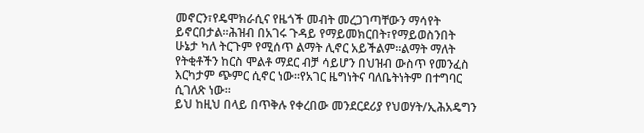መኖርን፣የዴሞክራሲና የዜጎች መብት መረጋገጣቸውን ማሳየት ይኖርበታል።ሕዝብ በአገሩ ጉዳይ የማይመክርበት፣የማይወስንበት ሁኔታ ካለ ትርጉም የሚሰጥ ልማት ሊኖር አይችልም።ልማት ማለት የትቂቶችን ከርስ ሞልቶ ማደር ብቻ ሳይሆን በህዝብ ውስጥ የመንፈስ እርካታም ጭምር ሲኖር ነው።የአገር ዜግነትና ባለቤትነትም በተግባር ሲገለጽ ነው።
ይህ ከዚህ በላይ በጥቅሉ የቀረበው መንደርደሪያ የህወሃት/ኢሕአዴግን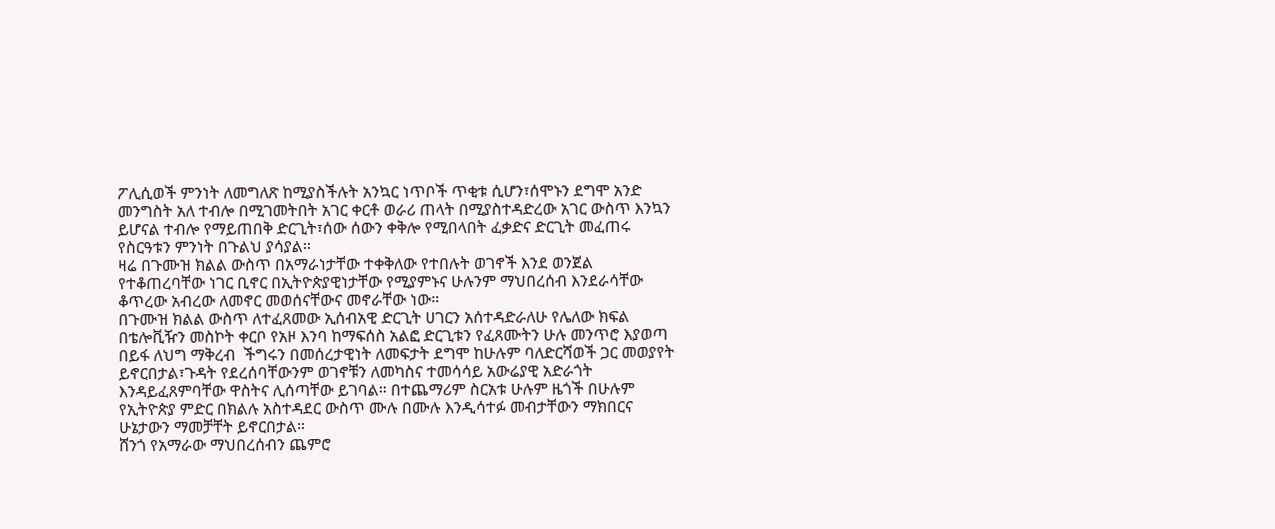ፖሊሲወች ምንነት ለመግለጽ ከሚያስችሉት አንኳር ነጥቦች ጥቂቱ ሲሆን፣ሰሞኑን ደግሞ አንድ መንግስት አለ ተብሎ በሚገመትበት አገር ቀርቶ ወራሪ ጠላት በሚያስተዳድረው አገር ውስጥ እንኳን ይሆናል ተብሎ የማይጠበቅ ድርጊት፣ሰው ሰውን ቀቅሎ የሚበላበት ፈቃድና ድርጊት መፈጠሩ የስርዓቱን ምንነት በጉልህ ያሳያል።
ዛሬ በጉሙዝ ክልል ውስጥ በአማራነታቸው ተቀቅለው የተበሉት ወገኖች እንደ ወንጀል የተቆጠረባቸው ነገር ቢኖር በኢትዮጵያዊነታቸው የሚያምኑና ሁሉንም ማህበረሰብ እንደራሳቸው ቆጥረው አብረው ለመኖር መወሰናቸውና መኖራቸው ነው።
በጉሙዝ ክልል ውስጥ ለተፈጸመው ኢሰብአዊ ድርጊት ሀገርን አሰተዳድራለሁ የሌለው ክፍል በቴሎቪዥን መስኮት ቀርቦ የአዞ እንባ ከማፍሰስ አልፎ ድርጊቱን የፈጸሙትን ሁሉ መንጥሮ እያወጣ በይፋ ለህግ ማቅረብ  ችግሩን በመሰረታዊነት ለመፍታት ደግሞ ከሁሉም ባለድርሻወች ጋር መወያየት ይኖርበታል፣ጉዳት የደረሰባቸውንም ወገኖቹን ለመካስና ተመሳሳይ አውሬያዊ አድራጎት እንዳይፈጸምባቸው ዋስትና ሊሰጣቸው ይገባል። በተጨማሪም ስርአቱ ሁሉም ዜጎች በሁሉም የኢትዮጵያ ምድር በክልሉ አስተዳደር ውስጥ ሙሉ በሙሉ እንዲሳተፉ መብታቸውን ማክበርና ሁኔታውን ማመቻቸት ይኖርበታል።
ሸንጎ የአማራው ማህበረሰብን ጨምሮ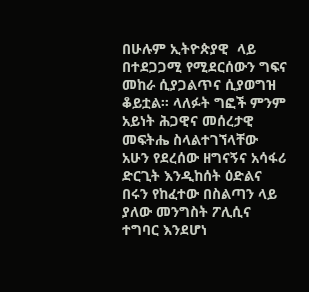በሁሉም ኢትዮጵያዊ  ላይ በተደጋጋሚ የሚደርሰውን ግፍና መከራ ሲያጋልጥና ሲያወግዝ ቆይቷል። ላለፉት ግፎች ምንም አይነት ሕጋዊና መሰረታዊ መፍትሔ ስላልተገኘላቸው አሁን የደረሰው ዘግናኝና አሳፋሪ ድርጊት እንዲከሰት ዕድልና በሩን የከፈተው በስልጣን ላይ ያለው መንግስት ፖሊሲና ተግባር እንደሆነ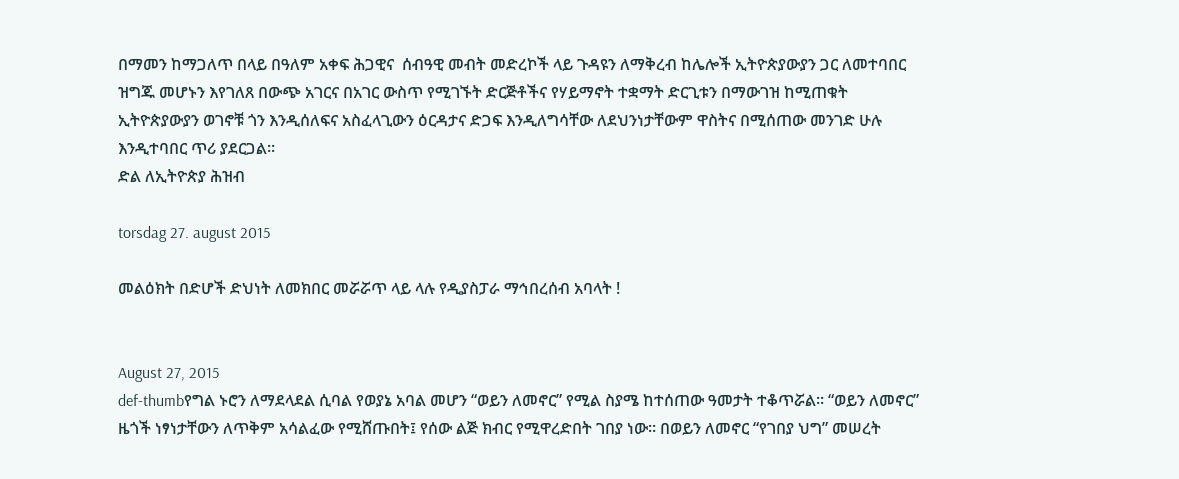በማመን ከማጋለጥ በላይ በዓለም አቀፍ ሕጋዊና  ሰብዓዊ መብት መድረኮች ላይ ጉዳዩን ለማቅረብ ከሌሎች ኢትዮጵያውያን ጋር ለመተባበር ዝግጁ መሆኑን እየገለጸ በውጭ አገርና በአገር ውስጥ የሚገኙት ድርጅቶችና የሃይማኖት ተቋማት ድርጊቱን በማውገዝ ከሚጠቁት ኢትዮጵያውያን ወገኖቹ ጎን እንዲሰለፍና አስፈላጊውን ዕርዳታና ድጋፍ እንዲለግሳቸው ለደህንነታቸውም ዋስትና በሚሰጠው መንገድ ሁሉ እንዲተባበር ጥሪ ያደርጋል።
ድል ለኢትዮጵያ ሕዝብ

torsdag 27. august 2015

መልዕክት በድሆች ድህነት ለመክበር መሯሯጥ ላይ ላሉ የዲያስፓራ ማኅበረሰብ አባላት !


August 27, 2015
def-thumbየግል ኑሮን ለማደላደል ሲባል የወያኔ አባል መሆን “ወይን ለመኖር” የሚል ስያሜ ከተሰጠው ዓመታት ተቆጥሯል። “ወይን ለመኖር” ዜጎች ነፃነታቸውን ለጥቅም አሳልፈው የሚሸጡበት፤ የሰው ልጅ ክብር የሚዋረድበት ገበያ ነው። በወይን ለመኖር “የገበያ ህግ” መሠረት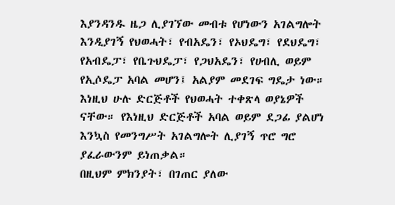እያንዳንዱ ዜጋ ሊያገኘው መብቱ የሆነውን አገልግሎት እንዲያገኝ የህወሓት፣ የብአዴን፣ የኦህዴግ፣ የደህዴግ፣ የአብዴፓ፣ የቤጉህዴፓ፣ የጋህአዴን፣ የሀብሊ ወይም የኢሶዴፓ አባል መሆን፤ አልያም መደገፍ ግዴታ ነው። እነዚህ ሁሉ ድርጅቶች የህወሓት ተቀጽላ ወያኔዎች ናቸው። የእነዚህ ድርጅቶች አባል ወይም ደጋፊ ያልሆነ እንኳስ የመንግሥት አገልግሎት ሊያገኝ ጥሮ ግሮ ያፈራውንም ይነጠቃል።
በዚህም ምክንያት፣ በገጠር ያለው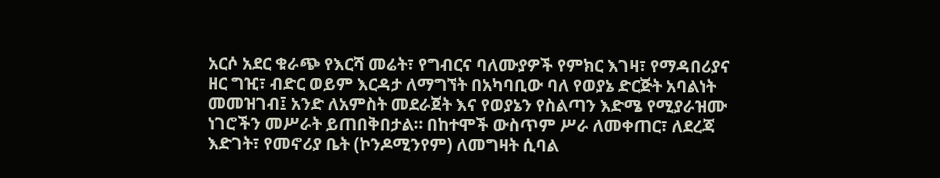አርሶ አደር ቁራጭ የእርሻ መሬት፣ የግብርና ባለሙያዎች የምክር እገዛ፣ የማዳበሪያና ዘር ግዢ፣ ብድር ወይም እርዳታ ለማግኘት በአካባቢው ባለ የወያኔ ድርጅት አባልነት መመዝገብ፤ አንድ ለአምስት መደራጀት እና የወያኔን የስልጣን እድሜ የሚያራዝሙ ነገሮችን መሥራት ይጠበቅበታል። በከተሞች ውስጥም ሥራ ለመቀጠር፣ ለደረጃ እድገት፣ የመኖሪያ ቤት (ኮንዶሚንየም) ለመግዛት ሲባል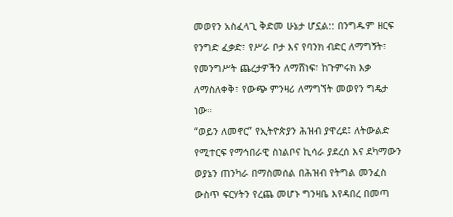መወየን አስፈላጊ ቅድመ ሁኔታ ሆኗል:: በንግዱም ዘርፍ የንግድ ፈቃድ፣ የሥራ ቦታ እና የባንክ ብድር ለማግኝት፣ የመንግሥት ጨረታዎችን ለማሸነፍ፣ ከጉምሩክ እቃ ለማስለቀቅ፣ የውጭ ምንዛሪ ለማግኘት መወየን ግዴታ ነው።
“ወይን ለመኖር” የኢትዮጵያን ሕዝብ ያዋረደ፤ ለትውልድ የሚተርፍ የማኅበራዊ ስነልቦና ኪሳራ ያደረሰ እና ደካማውን ወያኔን ጠንካራ በማስመሰል በሕዝብ የትግል መንፈስ ውስጥ ፍርሃትን የረጨ መሆኑ ግንዛቤ እየዳበረ በመጣ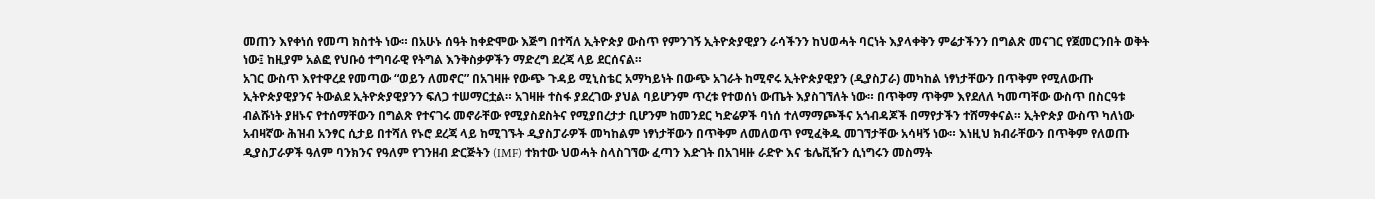መጠን እየቀነሰ የመጣ ክስተት ነው። በአሁኑ ሰዓት ከቀድሞው እጅግ በተሻለ ኢትዮጵያ ውስጥ የምንገኝ ኢትዮጵያዊያን ራሳችንን ከህወሓት ባርነት እያላቀቅን ምሬታችንን በግልጽ መናገር የጀመርንበት ወቅት ነው፤ ከዚያም አልፎ የህቡዕ ተግባራዊ የትግል እንቅስቃዎችን ማድረግ ደረጃ ላይ ደርሰናል።
አገር ውስጥ እየተዋረደ የመጣው “ወይን ለመኖር” በአገዛዙ የውጭ ጉዳይ ሚኒስቴር አማካይነት በውጭ አገራት ከሚኖሩ ኢትዮጵያዊያን (ዲያስፓራ) መካከል ነፃነታቸውን በጥቅም የሚለውጡ ኢትዮጵያዊያንና ትውልደ ኢትዮጵያዊያንን ፍለጋ ተሠማርቷል። አገዛዙ ተስፋ ያደረገው ያህል ባይሆንም ጥረቱ የተወሰነ ውጤት እያስገኘለት ነው። በጥቅማ ጥቅም እየደለለ ካመጣቸው ውስጥ በስርዓቱ ብልሹነት ያዘኑና የተሰማቸውን በግልጽ የተናገሩ መኖራቸው የሚያስደስትና የሚያበረታታ ቢሆንም ከመንደር ካድሬዎች ባነሰ ተለማማጮችና አጎብዳጆች በማየታችን ተሸማቀናል። ኢትዮጵያ ውስጥ ካለነው አብዛኛው ሕዝብ አንፃር ሲታይ በተሻለ የኑሮ ደረጃ ላይ ከሚገኙት ዲያስፓራዎች መካከልም ነፃነታቸውን በጥቅም ለመለወጥ የሚፈቅዱ መገኘታቸው አሳዛኝ ነው። እነዚህ ክብራቸውን በጥቅም የለወጡ ዲያስፓራዎች ዓለም ባንክንና የዓለም የገንዘብ ድርጅትን (IMF) ተክተው ህወሓት ስላስገኘው ፈጣን እድገት በአገዛዙ ራድዮ እና ቴሌቪዥን ሲነግሩን መስማት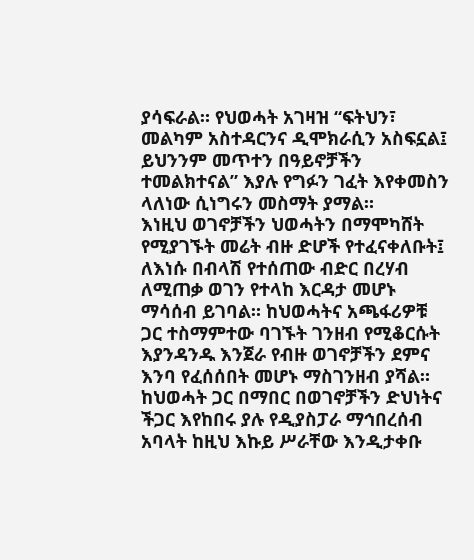ያሳፍራል። የህወሓት አገዛዝ “ፍትህን፣ መልካም አስተዳርንና ዲሞክራሲን አስፍኗል፤ ይህንንም መጥተን በዓይኖቻችን ተመልክተናል” እያሉ የግፉን ገፈት እየቀመስን ላለነው ሲነግሩን መስማት ያማል።
እነዚህ ወገኖቻችን ህወሓትን በማሞካሸት የሚያገኙት መሬት ብዙ ድሆች የተፈናቀለቡት፤ ለእነሱ በብላሽ የተሰጠው ብድር በረሃብ ለሚጠቃ ወገን የተላከ እርዳታ መሆኑ ማሳሰብ ይገባል። ከህወሓትና አጫፋሪዎቹ ጋር ተስማምተው ባገኙት ገንዘብ የሚቆርሱት እያንዳንዱ እንጀራ የብዙ ወገኖቻችን ደምና እንባ የፈሰሰበት መሆኑ ማስገንዘብ ያሻል። ከህወሓት ጋር በማበር በወገኖቻችን ድህነትና ችጋር እየከበሩ ያሉ የዲያስፓራ ማኅበረሰብ አባላት ከዚህ እኩይ ሥራቸው እንዲታቀቡ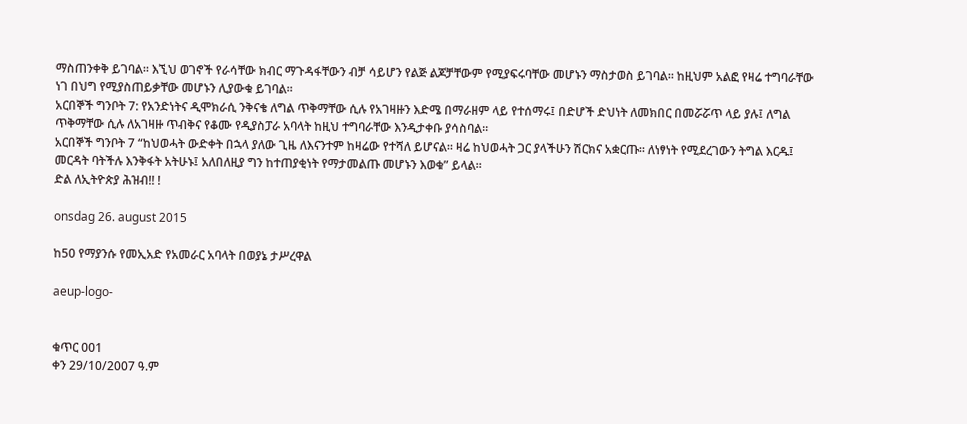ማስጠንቀቅ ይገባል። እኚህ ወገኖች የራሳቸው ክብር ማጉዳፋቸውን ብቻ ሳይሆን የልጅ ልጆቻቸውም የሚያፍሩባቸው መሆኑን ማስታወስ ይገባል። ከዚህም አልፎ የዛሬ ተግባራቸው ነገ በህግ የሚያስጠይቃቸው መሆኑን ሊያውቁ ይገባል።
አርበኞች ግንቦት 7: የአንድነትና ዲሞክራሲ ንቅናቄ ለግል ጥቅማቸው ሲሉ የአገዛዙን እድሜ በማራዘም ላይ የተሰማሩ፤ በድሆች ድህነት ለመክበር በመሯሯጥ ላይ ያሉ፤ ለግል ጥቅማቸው ሲሉ ለአገዛዙ ጥብቅና የቆሙ የዲያስፓራ አባላት ከዚህ ተግባራቸው እንዲታቀቡ ያሳስባል።
አርበኞች ግንቦት 7 “ከህወሓት ውድቀት በኋላ ያለው ጊዜ ለእናንተም ከዛሬው የተሻለ ይሆናል። ዛሬ ከህወሓት ጋር ያላችሁን ሽርክና አቋርጡ። ለነፃነት የሚደረገውን ትግል እርዱ፤ መርዳት ባትችሉ እንቅፋት አትሁኑ፤ አለበለዚያ ግን ከተጠያቂነት የማታመልጡ መሆኑን እወቁ” ይላል።
ድል ለኢትዮጵያ ሕዝብ!! !

onsdag 26. august 2015

ከ50 የማያንሱ የመኢአድ የአመራር አባላት በወያኔ ታሥረዋል

aeup-logo-


ቁጥር 001
ቀን 29/10/2007 ዓ.ም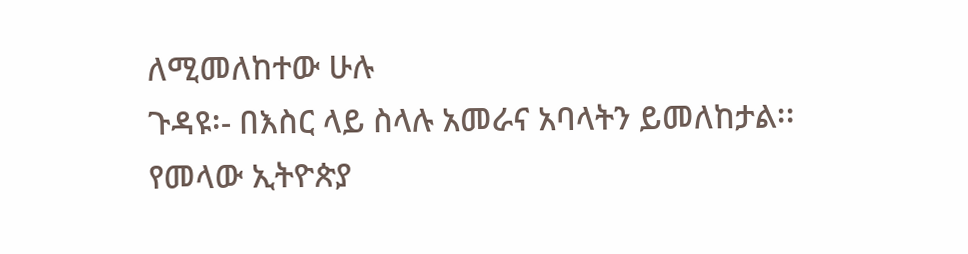ለሚመለከተው ሁሉ
ጉዳዩ፡- በእስር ላይ ስላሉ አመራና አባላትን ይመለከታል፡፡
የመላው ኢትዮጵያ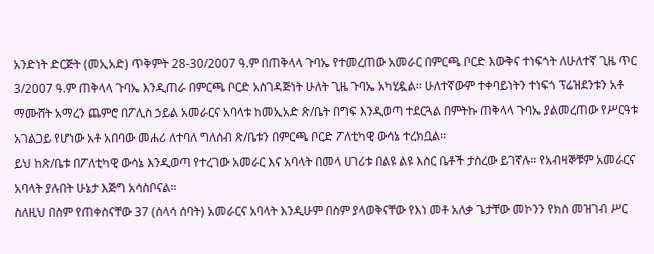አንድነት ድርጅት (መኢአድ) ጥቅምት 28-30/2007 ዓ.ም በጠቅላላ ጉባኤ የተመረጠው አመራር በምርጫ ቦርድ እውቅና ተነፍጎት ለሁለተኛ ጊዜ ጥር 3/2007 ዓ.ም ጠቅላላ ጉባኤ እንዲጠራ በምርጫ ቦርድ አስገዳጅነት ሁለት ጊዜ ጉባኤ አካሂዷል፡፡ ሁለተኛውም ተቀባይነትን ተነፍጎ ፕሬዝደንቱን አቶ ማሙሸት አማረን ጨምሮ በፖሊስ ኃይል አመራርና አባላቱ ከመኢአድ ጽ/ቤት በግፍ እንዲወጣ ተደርጓል በምትኩ ጠቅላላ ጉባኤ ያልመረጠው የሥርዓቱ አገልጋይ የሆነው አቶ አበባው መሐሪ ለተባለ ግለሰብ ጽ/ቤቱን በምርጫ ቦርድ ፖለቲካዊ ውሳኔ ተረክቧል፡፡
ይህ ከጽ/ቤቱ በፖለቲካዊ ውሳኔ እንዲወጣ የተረገው አመራር እና አባላት በመላ ሀገሪቱ በልዩ ልዩ እስር ቤቶች ታስረው ይገኛሉ፡፡ የአብዛኞቹም አመራርና አባላት ያሉበት ሁኔታ እጅግ አሳስቦናል፡፡
ስለዚህ በስም የጠቀስናቸው 37 (ሰላሳ ሰባት) አመራርና አባላት እንዲሁም በስም ያላወቅናቸው የእነ መቶ አለቃ ጌታቸው መኮንን የክስ መዝገብ ሥር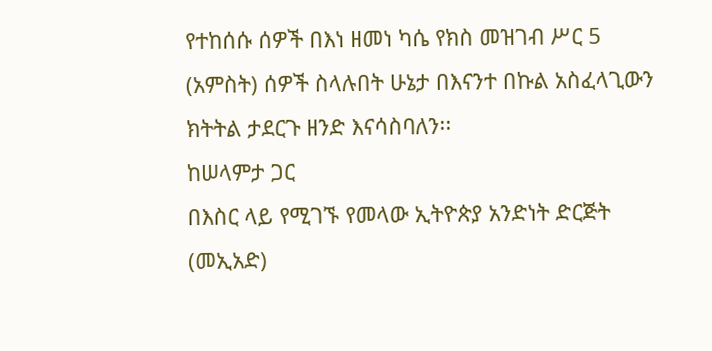የተከሰሱ ሰዎች በእነ ዘመነ ካሴ የክስ መዝገብ ሥር 5 (አምስት) ሰዎች ስላሉበት ሁኔታ በእናንተ በኩል አስፈላጊውን ክትትል ታደርጉ ዘንድ እናሳስባለን፡፡
ከሠላምታ ጋር
በእስር ላይ የሚገኙ የመላው ኢትዮጵያ አንድነት ድርጅት (መኢአድ)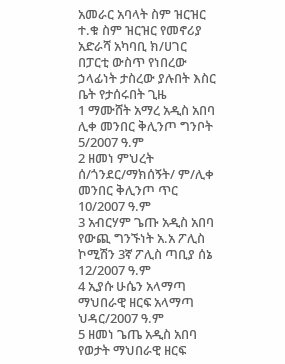አመራር አባላት ስም ዝርዝር
ተ.ቁ ስም ዝርዝር የመኖሪያ አድራሻ አካባቢ ክ/ሀገር በፓርቲ ውስጥ የነበረው ኃላፊነት ታስረው ያሉበት እስር ቤት የታሰሩበት ጊዜ
1 ማሙሸት አማረ አዲስ አበባ ሊቀ መንበር ቅሊንጦ ግንቦት 5/2007 ዓ.ም
2 ዘመነ ምህረት ሰ/ጎንደር/ማክሰኝት/ ም/ሊቀ መንበር ቅሊንጦ ጥር 10/2007 ዓ.ም
3 አብርሃም ጌጡ አዲስ አበባ የውጪ ግንኙነት አ.አ ፖሊስ ኮሚሽን 3ኛ ፖሊስ ጣቢያ ሰኔ 12/2007 ዓ.ም
4 ኢያሱ ሁሴን አላማጣ ማህበራዊ ዘርፍ አላማጣ ህዳር/2007 ዓ.ም
5 ዘመነ ጌጤ አዲስ አበባ የወታት ማህበራዊ ዘርፍ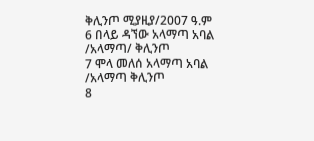ቅሊንጦ ሚያዚያ/2007 ዓ.ም
6 በላይ ዳኘው አላማጣ አባል /አላማጣ/ ቅሊንጦ
7 ሞላ መለሰ አላማጣ አባል /አላማጣ ቅሊንጦ
8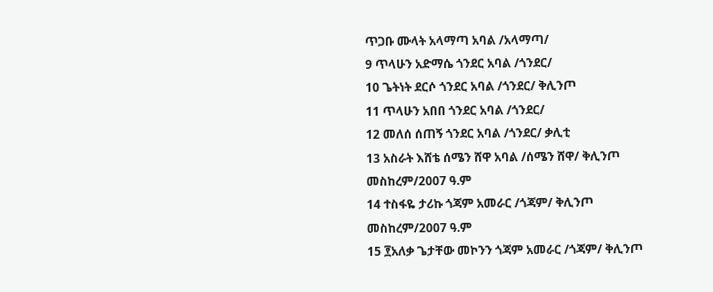ጥጋቡ ሙላት አላማጣ አባል /አላማጣ/
9 ጥላሁን አድማሴ ጎንደር አባል /ጎንደር/
10 ጌትነት ደርሶ ጎንደር አባል /ጎንደር/ ቅሊንጦ
11 ጥላሁን አበበ ጎንደር አባል /ጎንደር/
12 መለሰ ሰጠኝ ጎንደር አባል /ጎንደር/ ቃሊቲ
13 አስራት እሸቴ ሰሜን ሸዋ አባል /ሰሜን ሸዋ/ ቅሊንጦ መስከረም/2007 ዓ.ም
14 ተስፋዬ ታሪኩ ጎጃም አመራር /ጎጃም/ ቅሊንጦ መስከረም/2007 ዓ.ም
15 ፻አለቃ ጌታቸው መኮንን ጎጃም አመራር /ጎጃም/ ቅሊንጦ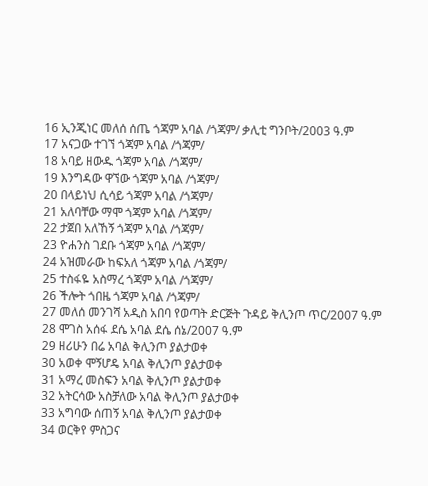16 ኢንጂነር መለሰ ሰጤ ጎጃም አባል /ጎጃም/ ቃሊቲ ግንቦት/2003 ዓ.ም
17 አናጋው ተገኘ ጎጃም አባል /ጎጃም/
18 አባይ ዘውዱ ጎጃም አባል /ጎጃም/
19 እንግዳው ዋኘው ጎጃም አባል /ጎጃም/
20 በላይነህ ሲሳይ ጎጃም አባል /ጎጃም/
21 አለባቸው ማሞ ጎጃም አባል /ጎጃም/
22 ታጀበ አለኸኝ ጎጃም አባል /ጎጃም/
23 ዮሐንስ ገደቡ ጎጃም አባል /ጎጃም/
24 አዝመራው ከፍአለ ጎጃም አባል /ጎጃም/
25 ተስፋዬ አስማረ ጎጃም አባል /ጎጃም/
26 ችሎት ጎበዜ ጎጃም አባል /ጎጃም/
27 መለሰ መንገሻ አዲስ አበባ የወጣት ድርጅት ጉዳይ ቅሊንጦ ጥር/2007 ዓ.ም
28 ሞገስ አሰፋ ደሴ አባል ደሴ ሰኔ/2007 ዓ.ም
29 ዘሪሁን በሬ አባል ቅሊንጦ ያልታወቀ
30 አወቀ ሞኝሆዴ አባል ቅሊንጦ ያልታወቀ
31 አማረ መስፍን አባል ቅሊንጦ ያልታወቀ
32 አትርሳው አስቻለው አባል ቅሊንጦ ያልታወቀ
33 አግባው ሰጠኝ አባል ቅሊንጦ ያልታወቀ
34 ወርቅየ ምስጋና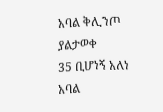አባል ቅሊንጦ ያልታወቀ
35 ቢሆነኝ አለነ አባል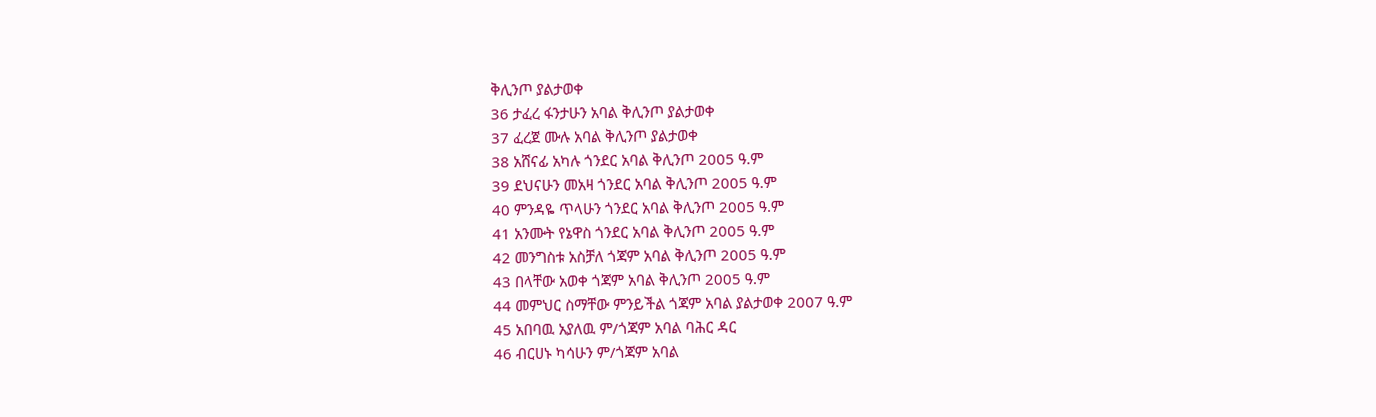ቅሊንጦ ያልታወቀ
36 ታፈረ ፋንታሁን አባል ቅሊንጦ ያልታወቀ
37 ፈረጀ ሙሉ አባል ቅሊንጦ ያልታወቀ
38 አሸናፊ አካሉ ጎንደር አባል ቅሊንጦ 2005 ዓ.ም
39 ደህናሁን መአዛ ጎንደር አባል ቅሊንጦ 2005 ዓ.ም
40 ምንዳዬ ጥላሁን ጎንደር አባል ቅሊንጦ 2005 ዓ.ም
41 አንሙት የኔዋስ ጎንደር አባል ቅሊንጦ 2005 ዓ.ም
42 መንግስቱ አስቻለ ጎጃም አባል ቅሊንጦ 2005 ዓ.ም
43 በላቸው አወቀ ጎጃም አባል ቅሊንጦ 2005 ዓ.ም
44 መምህር ስማቸው ምንይችል ጎጃም አባል ያልታወቀ 2007 ዓ.ም
45 አበባዉ አያለዉ ም/ጎጃም አባል ባሕር ዳር
46 ብርሀኑ ካሳሁን ም/ጎጃም አባል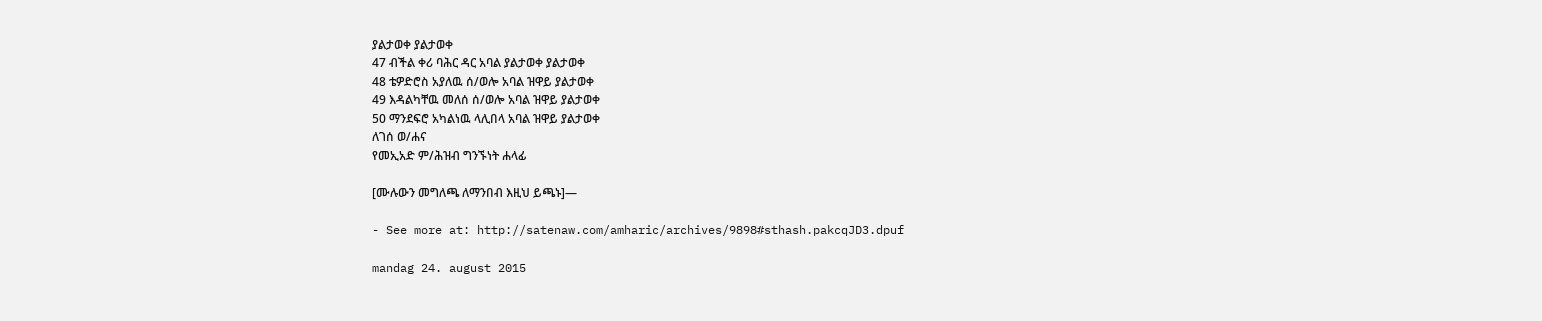ያልታወቀ ያልታወቀ
47 ብችል ቀሪ ባሕር ዳር አባል ያልታወቀ ያልታወቀ
48 ቴዎድሮስ አያለዉ ሰ/ወሎ አባል ዝዋይ ያልታወቀ
49 እዳልካቸዉ መለሰ ሰ/ወሎ አባል ዝዋይ ያልታወቀ
50 ማንደፍሮ አካልነዉ ላሊበላ አባል ዝዋይ ያልታወቀ
ለገሰ ወ/ሐና
የመኢአድ ም/ሕዝብ ግንኙነት ሐላፊ

[ሙሉውን መግለጫ ለማንበብ እዚህ ይጫኑ]—

- See more at: http://satenaw.com/amharic/archives/9898#sthash.pakcqJD3.dpuf

mandag 24. august 2015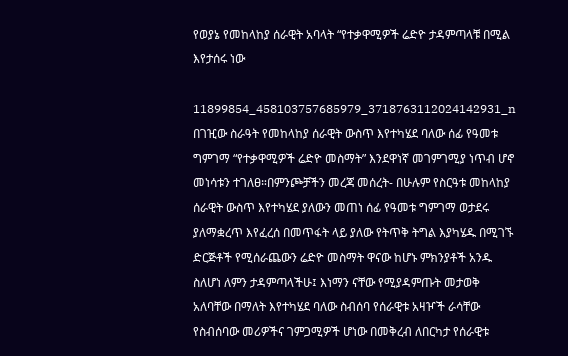የወያኔ የመከላከያ ሰራዊት አባላት “የተቃዋሚዎች ሬድዮ ታዳምጣላቹ በሚል እየታሰሩ ነው

11899854_458103757685979_3718763112024142931_n
በገዢው ስራዓት የመከላከያ ሰራዊት ውስጥ እየተካሄደ ባለው ሰፊ የዓመቱ ግምገማ “የተቃዋሚዎች ሬድዮ መስማት” እንደዋነኛ መገምገሚያ ነጥብ ሆኖ መነሳቱን ተገለፀ።በምንጮቻችን መረጃ መሰረት- በሁሉም የስርዓቱ መከላከያ ሰራዊት ውስጥ እየተካሄደ ያለውን መጠነ ሰፊ የዓመቱ ግምገማ ወታደሩ ያለማቋረጥ እየፈረሰ በመጥፋት ላይ ያለው የትጥቅ ትግል እያካሄዱ በሚገኙ ድርጅቶች የሚሰራጨውን ሬድዮ መስማት ዋናው ከሆኑ ምክንያቶች አንዱ ስለሆነ ለምን ታዳምጣላችሁ፤ እነማን ናቸው የሚያዳምጡት መታወቅ አለባቸው በማለት እየተካሄደ ባለው ስብሰባ የሰራዊቱ አዛዦች ራሳቸው የስብሰባው መሪዎችና ገምጋሚዎች ሆነው በመቅረብ ለበርካታ የሰራዊቱ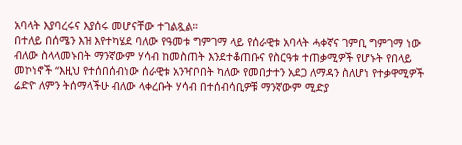አባላት እያባረሩና እያሰሩ መሆናቸው ተገልጿል።
በተለይ በሰሜን እዝ እየተካሄደ ባለው የዓመቱ ግምገማ ላይ የሰራዊቱ አባላት ሓቀኛና ገምቢ ግምገማ ነው ብለው ስላላመኑበት ማንኛውም ሃሳብ ከመስጠት እንደተቆጠቡና የስርዓቱ ተጠቃሚዎች የሆኑት የበላይ መኮነኖች “እዚህ የተሰበሰብነው ሰራዊቱ አንዣቦበት ካለው የመበታተን አደጋ ለማዳን ስለሆነ የተቃዋሚዎች ሬድዮ ለምን ትሰማላችሁ ብለው ላቀረቡት ሃሳብ በተሰብሳቢዎቹ ማንኛውም ሚድያ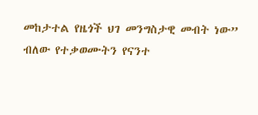መከታተል የዜጎች ህገ መንግስታዊ መብት ነው” ብለው የተቃወሙትን የናንተ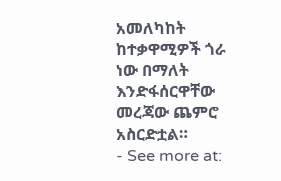አመለካከት ከተቃዋሚዎች ጎራ ነው በማለት እንድፋሰርዋቸው መረጃው ጨምሮ አስርድቷል።
- See more at: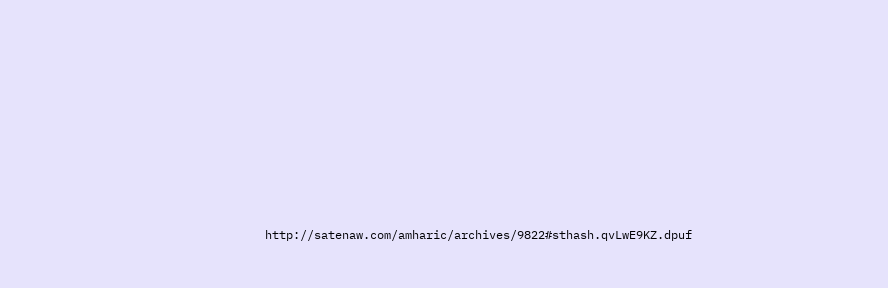http://satenaw.com/amharic/archives/9822#sthash.qvLwE9KZ.dpuf